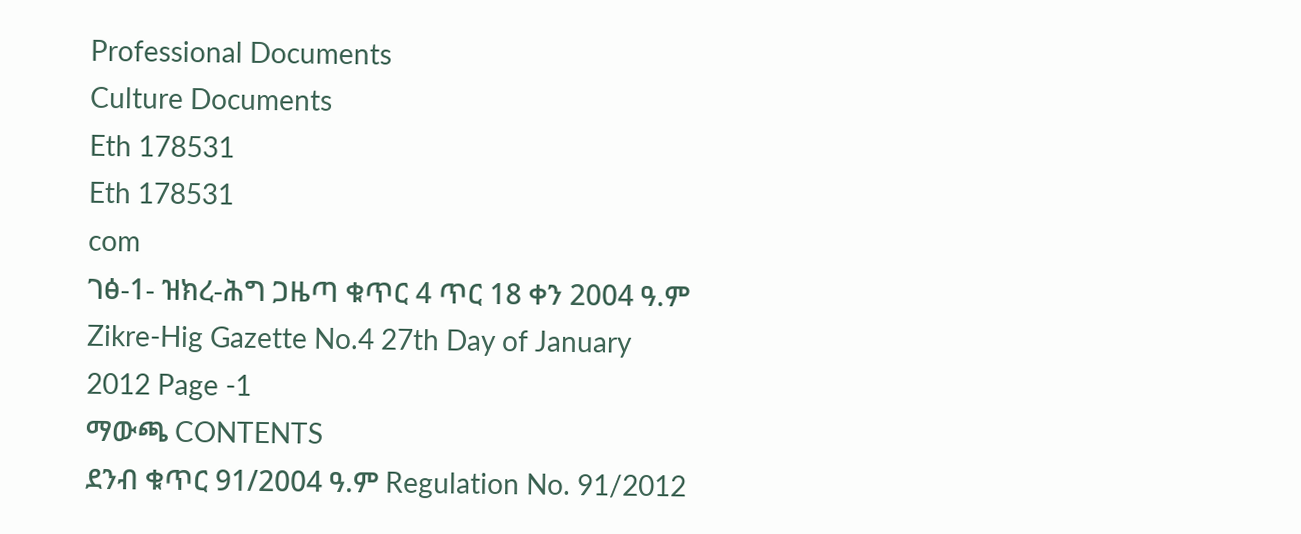Professional Documents
Culture Documents
Eth 178531
Eth 178531
com
ገፅ-1- ዝክረ-ሕግ ጋዜጣ ቁጥር 4 ጥር 18 ቀን 2004 ዓ.ም Zikre-Hig Gazette No.4 27th Day of January 2012 Page -1
ማውጫ CONTENTS
ደንብ ቁጥር 91/2004 ዓ.ም Regulation No. 91/2012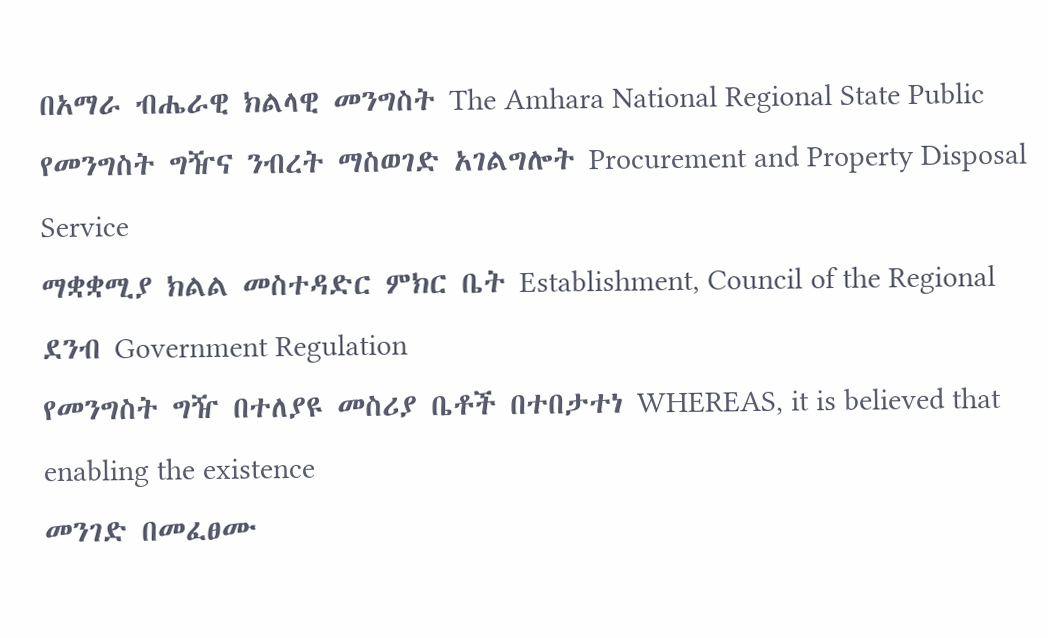በአማራ ብሔራዊ ክልላዊ መንግስት The Amhara National Regional State Public
የመንግስት ግዥና ንብረት ማስወገድ አገልግሎት Procurement and Property Disposal Service
ማቋቋሚያ ክልል መስተዳድር ምክር ቤት Establishment, Council of the Regional
ደንብ Government Regulation
የመንግስት ግዥ በተለያዩ መስሪያ ቤቶች በተበታተነ WHEREAS, it is believed that enabling the existence
መንገድ በመፈፀሙ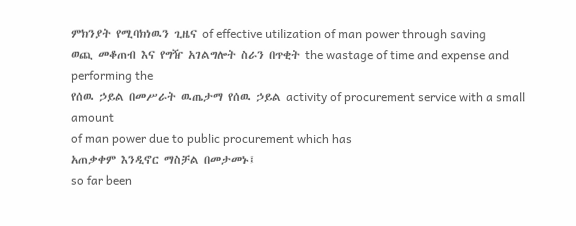ምክንያት የሚባክነዉን ጊዜና of effective utilization of man power through saving
ወጪ መቆጠብ እና የግዥ አገልግሎት ስራን በጥቂት the wastage of time and expense and performing the
የሰዉ ኃይል በመሥራት ዉጤታማ የሰዉ ኃይል activity of procurement service with a small amount
of man power due to public procurement which has
አጠቃቀም እንዲኖር ማስቻል በመታመኑ፤
so far been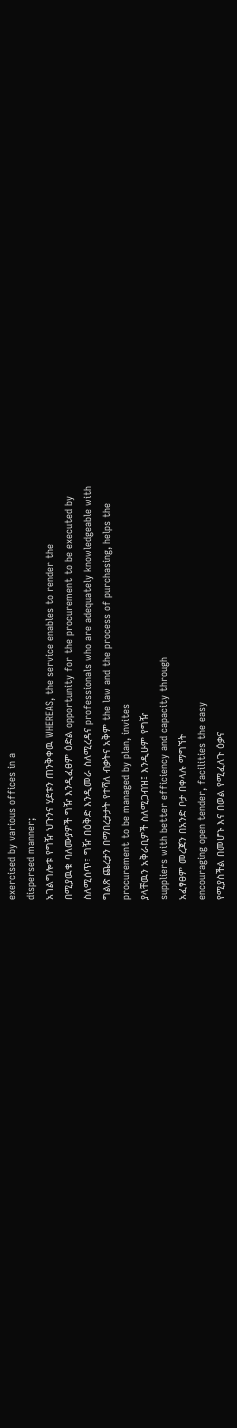exercised by various offices in a
dispersed manner;
አገልግሎቱ የግዥ ህጉንና ሂደቱን ጠንቅቀዉ WHEREAS, the service enables to render the
በሚያዉቁ ባለሙያዎች ግዥ እንዲፈፀም ዕድል opportunity for the procurement to be executed by
ስለሚሰጥ፣ ግዥ በዕቅድ እንዲመራ ስለሚረዳና professionals who are adequately knowledgeable with
ግልጽ ጨረታን በማበረታታት የተሻለ ብቃትና አቅም the law and the process of purchasing, helps the
procurement to be managed by plan, invites
ያላቸዉን አቅራቢዎች ስለሚጋብዝ፤ እንዲሁም የግዥ
suppliers with better efficiency and capacity through
አፈፃፀም መረጃን በአንድ ቦታ በቀላሉ ማግኘት
encouraging open tender, facilities the easy
የሚያስችል በመሆኑ እና በወል የሚፈለጉ ዕቃና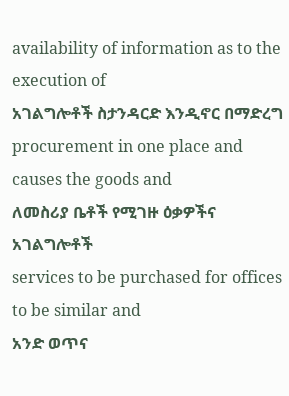availability of information as to the execution of
አገልግሎቶች ስታንዳርድ እንዲኖር በማድረግ
procurement in one place and causes the goods and
ለመስሪያ ቤቶች የሚገዙ ዕቃዎችና አገልግሎቶች
services to be purchased for offices to be similar and
አንድ ወጥና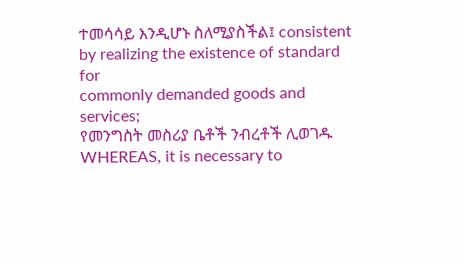ተመሳሳይ እንዲሆኑ ስለሚያስችል፤ consistent by realizing the existence of standard for
commonly demanded goods and services;
የመንግስት መስሪያ ቤቶች ንብረቶች ሊወገዱ WHEREAS, it is necessary to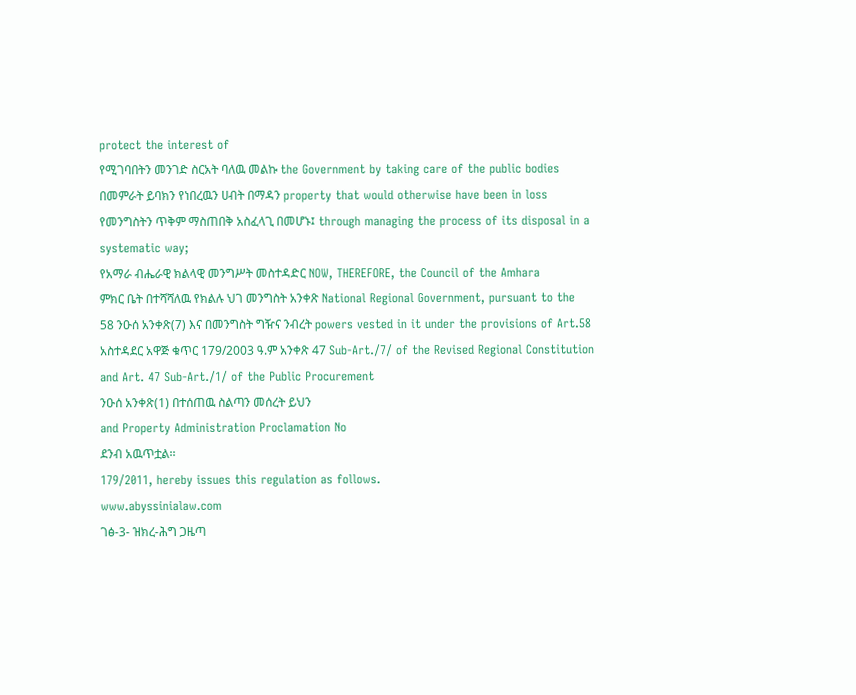protect the interest of
የሚገባበትን መንገድ ስርአት ባለዉ መልኩ the Government by taking care of the public bodies
በመምራት ይባክን የነበረዉን ሀብት በማዳን property that would otherwise have been in loss
የመንግስትን ጥቅም ማስጠበቅ አስፈላጊ በመሆኑ፤ through managing the process of its disposal in a
systematic way;
የአማራ ብሔራዊ ክልላዊ መንግሥት መስተዳድር NOW, THEREFORE, the Council of the Amhara
ምክር ቤት በተሻሻለዉ የክልሉ ህገ መንግስት አንቀጽ National Regional Government, pursuant to the
58 ንዑሰ አንቀጽ(7) እና በመንግስት ግዥና ንብረት powers vested in it under the provisions of Art.58
አስተዳደር አዋጅ ቁጥር 179/2003 ዓ.ም አንቀጽ 47 Sub-Art./7/ of the Revised Regional Constitution
and Art. 47 Sub-Art./1/ of the Public Procurement
ንዑሰ አንቀጽ(1) በተሰጠዉ ስልጣን መሰረት ይህን
and Property Administration Proclamation No
ደንብ አዉጥቷል፡፡
179/2011, hereby issues this regulation as follows.
www.abyssinialaw.com
ገፅ-3- ዝክረ-ሕግ ጋዜጣ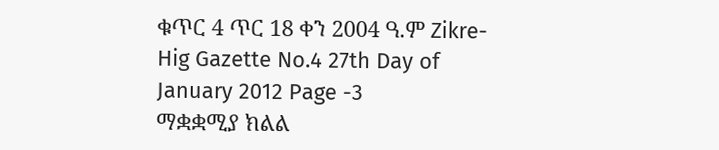ቁጥር 4 ጥር 18 ቀን 2004 ዓ.ም Zikre-Hig Gazette No.4 27th Day of January 2012 Page -3
ማቋቋሚያ ክልል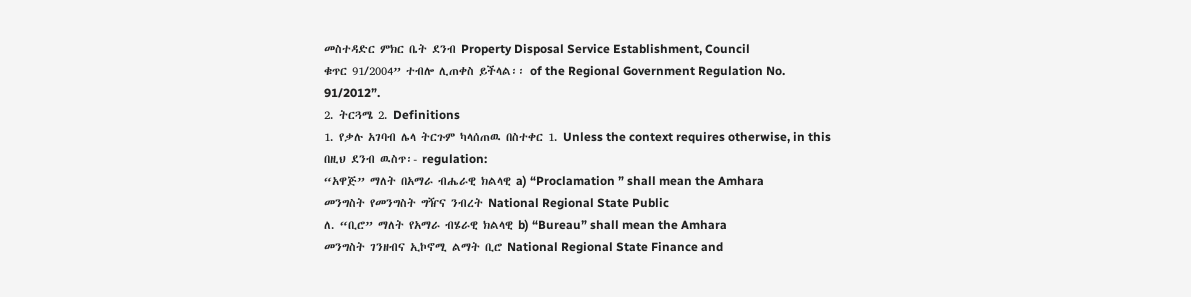መስተዳድር ምክር ቤት ደንብ Property Disposal Service Establishment, Council
ቁጥር 91/2004” ተብሎ ሊጠቀስ ይችላል፡፡ of the Regional Government Regulation No.
91/2012”.
2. ትርጓሜ 2. Definitions
1. የቃሉ አገባብ ሌላ ትርጉም ካላሰጠዉ በስተቀር 1. Unless the context requires otherwise, in this
በዚህ ደንብ ዉስጥ፡- regulation:
“አዋጅ” ማለት በአማራ ብሔራዊ ክልላዊ a) “Proclamation ” shall mean the Amhara
መንግስት የመንግስት ግዥና ንብረት National Regional State Public
ለ. “ቢሮ” ማለት የአማራ ብሄራዊ ክልላዊ b) “Bureau” shall mean the Amhara
መንግስት ገንዘብና ኢኮኖሚ ልማት ቢሮ National Regional State Finance and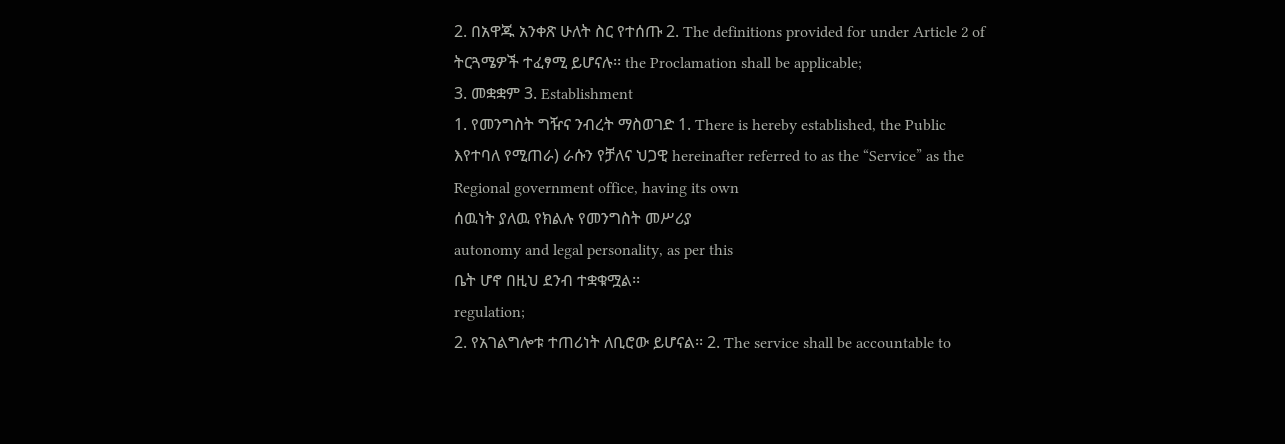2. በአዋጁ አንቀጽ ሁለት ስር የተሰጡ 2. The definitions provided for under Article 2 of
ትርጓሜዎች ተፈፃሚ ይሆናሉ፡፡ the Proclamation shall be applicable;
3. መቋቋም 3. Establishment
1. የመንግስት ግዥና ንብረት ማስወገድ 1. There is hereby established, the Public
እየተባለ የሚጠራ) ራሱን የቻለና ህጋዊ hereinafter referred to as the “Service” as the
Regional government office, having its own
ሰዉነት ያለዉ የክልሉ የመንግስት መሥሪያ
autonomy and legal personality, as per this
ቤት ሆኖ በዚህ ደንብ ተቋቁሟል፡፡
regulation;
2. የአገልግሎቱ ተጠሪነት ለቢሮው ይሆናል፡፡ 2. The service shall be accountable to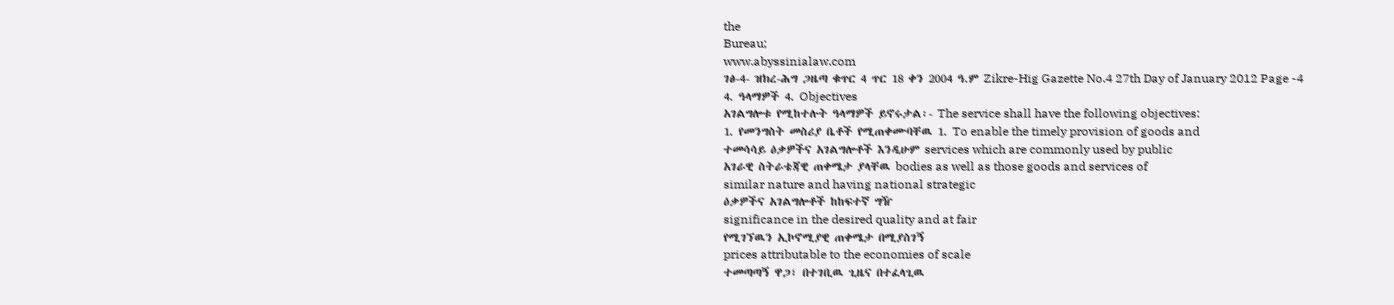the
Bureau;
www.abyssinialaw.com
ገፅ-4- ዝክረ-ሕግ ጋዜጣ ቁጥር 4 ጥር 18 ቀን 2004 ዓ.ም Zikre-Hig Gazette No.4 27th Day of January 2012 Page -4
4. ዓላማዎች 4. Objectives
አገልግሎቱ የሚከተሉት ዓላማዎች ይኖሩታል፡- The service shall have the following objectives:
1. የመንግስት መስሪያ ቤቶች የሚጠቀሙባቸዉ 1. To enable the timely provision of goods and
ተመሳሳይ ዕቃዎችና አገልግሎቶች እንዲሁም services which are commonly used by public
አገራዊ ስትራቴጃዊ ጠቀሜታ ያላቸዉ bodies as well as those goods and services of
similar nature and having national strategic
ዕቃዎችና አገልግሎቶች ከከፍተኛ ግዥ
significance in the desired quality and at fair
የሚገኘዉን ኢኮኖሚያዊ ጠቀሜታ በሚያስገኝ
prices attributable to the economies of scale
ተመጣጣኝ ዋጋ፣ በተገቢዉ ጊዜና በተፈላጊዉ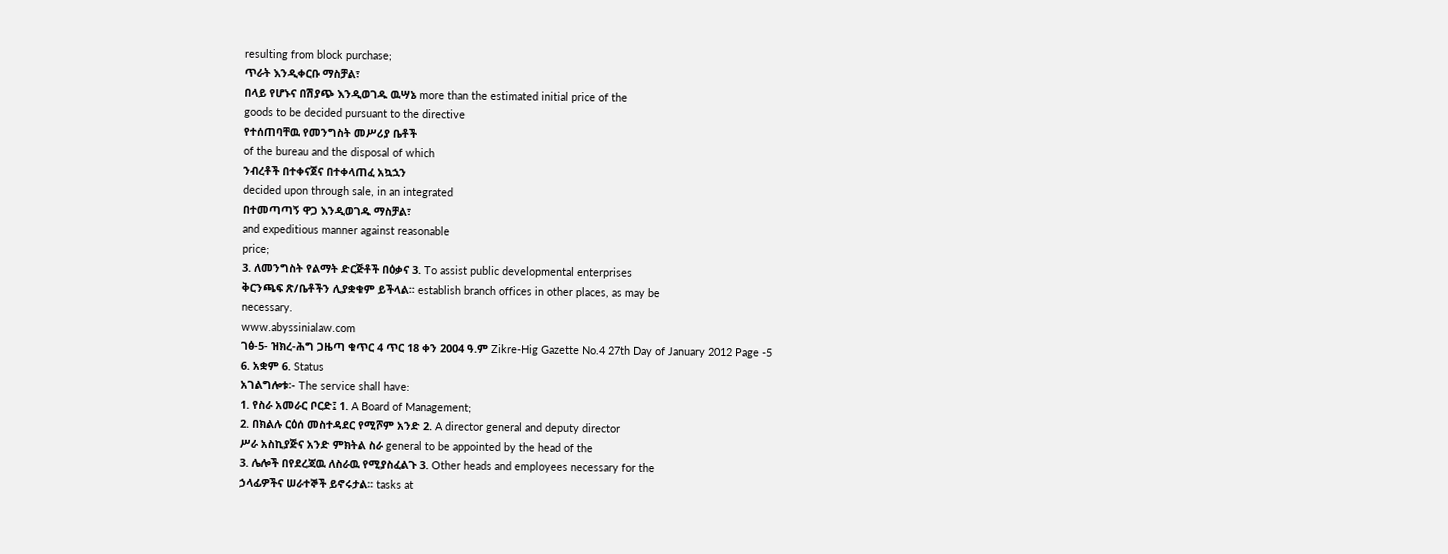resulting from block purchase;
ጥራት እንዲቀርቡ ማስቻል፣
በላይ የሆኑና በሽያጭ እንዲወገዱ ዉሣኔ more than the estimated initial price of the
goods to be decided pursuant to the directive
የተሰጠባቸዉ የመንግስት መሥሪያ ቤቶች
of the bureau and the disposal of which
ንብረቶች በተቀናጀና በተቀላጠፈ አኳኋን
decided upon through sale, in an integrated
በተመጣጣኝ ዋጋ እንዲወገዱ ማስቻል፣
and expeditious manner against reasonable
price;
3. ለመንግስት የልማት ድርጅቶች በዕቃና 3. To assist public developmental enterprises
ቅርንጫፍ ጽ/ቤቶችን ሊያቋቁም ይችላል፡፡ establish branch offices in other places, as may be
necessary.
www.abyssinialaw.com
ገፅ-5- ዝክረ-ሕግ ጋዜጣ ቁጥር 4 ጥር 18 ቀን 2004 ዓ.ም Zikre-Hig Gazette No.4 27th Day of January 2012 Page -5
6. አቋም 6. Status
አገልግሎቱ፡- The service shall have:
1. የስራ አመራር ቦርድ፤ 1. A Board of Management;
2. በክልሉ ርዕሰ መስተዳደር የሚሾም አንድ 2. A director general and deputy director
ሥራ አስኪያጅና አንድ ምክትል ስራ general to be appointed by the head of the
3. ሌሎች በየደረጃዉ ለስራዉ የሚያስፈልጉ 3. Other heads and employees necessary for the
ኃላፊዎችና ሠራተኞች ይኖሩታል፡፡ tasks at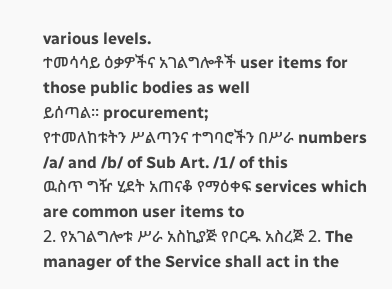various levels.
ተመሳሳይ ዕቃዎችና አገልግሎቶች user items for those public bodies as well
ይሰጣል፡፡ procurement;
የተመለከቱትን ሥልጣንና ተግባሮችን በሥራ numbers /a/ and /b/ of Sub Art. /1/ of this
ዉስጥ ግዥ ሂደት አጠናቆ የማዕቀፍ services which are common user items to
2. የአገልግሎቱ ሥራ አስኪያጅ የቦርዱ አስረጅ 2. The manager of the Service shall act in the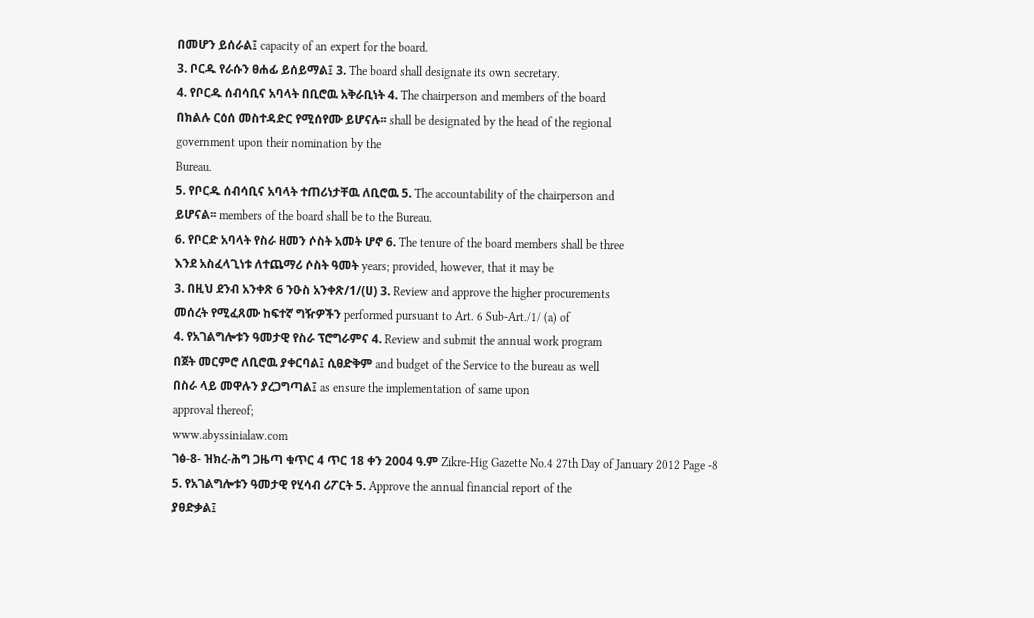በመሆን ይሰራል፤ capacity of an expert for the board.
3. ቦርዱ የራሱን ፀሐፊ ይሰይማል፤ 3. The board shall designate its own secretary.
4. የቦርዱ ሰብሳቢና አባላት በቢሮዉ አቅራቢነት 4. The chairperson and members of the board
በክልሉ ርዕሰ መስተዳድር የሚሰየሙ ይሆናሉ፡፡ shall be designated by the head of the regional
government upon their nomination by the
Bureau.
5. የቦርዱ ሰብሳቢና አባላት ተጠሪነታቸዉ ለቢሮዉ 5. The accountability of the chairperson and
ይሆናል፡፡ members of the board shall be to the Bureau.
6. የቦርድ አባላት የስራ ዘመን ሶስት አመት ሆኖ 6. The tenure of the board members shall be three
እንደ አስፈላጊነቱ ለተጨማሪ ሶስት ዓመት years; provided, however, that it may be
3. በዚህ ደንብ አንቀጽ 6 ንዑስ አንቀጽ/1/(ሀ) 3. Review and approve the higher procurements
መሰረት የሚፈጸሙ ከፍተኛ ግዥዎችን performed pursuant to Art. 6 Sub-Art./1/ (a) of
4. የአገልግሎቱን ዓመታዊ የስራ ፕሮግራምና 4. Review and submit the annual work program
በጀት መርምሮ ለቢሮዉ ያቀርባል፤ ሲፀድቅም and budget of the Service to the bureau as well
በስራ ላይ መዋሉን ያረጋግጣል፤ as ensure the implementation of same upon
approval thereof;
www.abyssinialaw.com
ገፅ-8- ዝክረ-ሕግ ጋዜጣ ቁጥር 4 ጥር 18 ቀን 2004 ዓ.ም Zikre-Hig Gazette No.4 27th Day of January 2012 Page -8
5. የአገልግሎቱን ዓመታዊ የሂሳብ ሪፖርት 5. Approve the annual financial report of the
ያፀድቃል፤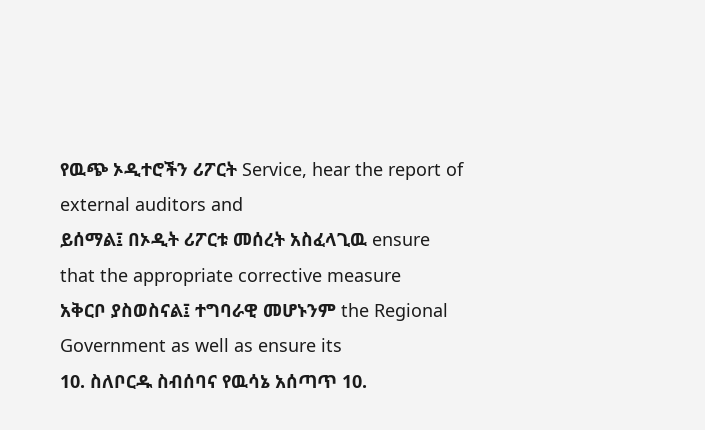የዉጭ ኦዲተሮችን ሪፖርት Service, hear the report of external auditors and
ይሰማል፤ በኦዲት ሪፖርቱ መሰረት አስፈላጊዉ ensure that the appropriate corrective measure
አቅርቦ ያስወስናል፤ ተግባራዊ መሆኑንም the Regional Government as well as ensure its
10. ስለቦርዱ ስብሰባና የዉሳኔ አሰጣጥ 10.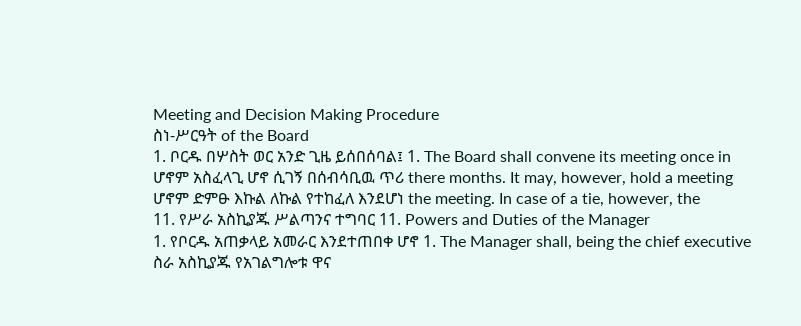Meeting and Decision Making Procedure
ስነ-ሥርዓት of the Board
1. ቦርዱ በሦስት ወር አንድ ጊዜ ይሰበሰባል፤ 1. The Board shall convene its meeting once in
ሆኖም አስፈላጊ ሆኖ ሲገኝ በሰብሳቢዉ ጥሪ there months. It may, however, hold a meeting
ሆኖም ድምፁ እኩል ለኩል የተከፈለ እንደሆነ the meeting. In case of a tie, however, the
11. የሥራ አስኪያጁ ሥልጣንና ተግባር 11. Powers and Duties of the Manager
1. የቦርዱ አጠቃላይ አመራር እንደተጠበቀ ሆኖ 1. The Manager shall, being the chief executive
ስራ አስኪያጁ የአገልግሎቱ ዋና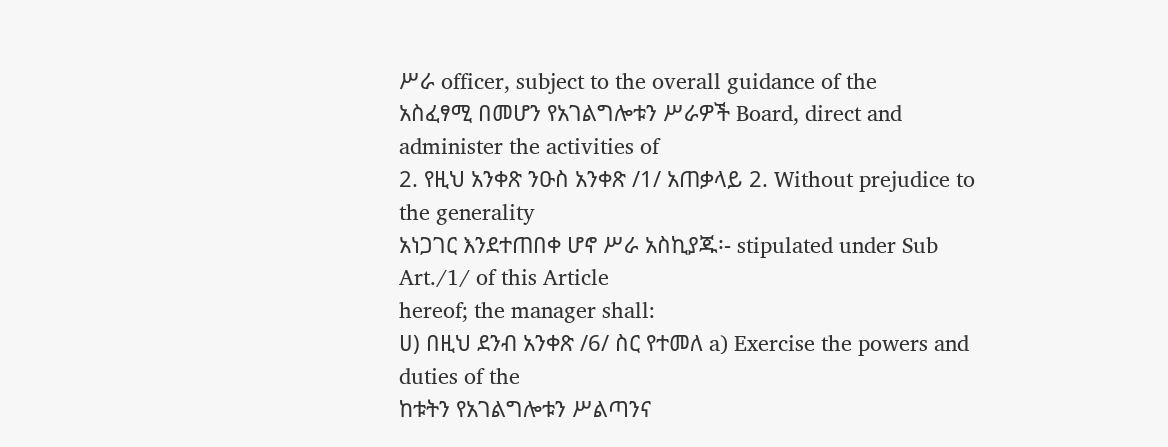ሥራ officer, subject to the overall guidance of the
አስፈፃሚ በመሆን የአገልግሎቱን ሥራዎች Board, direct and administer the activities of
2. የዚህ አንቀጽ ንዑስ አንቀጽ /1/ አጠቃላይ 2. Without prejudice to the generality
አነጋገር እንደተጠበቀ ሆኖ ሥራ አስኪያጁ፡- stipulated under Sub Art./1/ of this Article
hereof; the manager shall:
ሀ) በዚህ ደንብ አንቀጽ /6/ ስር የተመለ a) Exercise the powers and duties of the
ከቱትን የአገልግሎቱን ሥልጣንና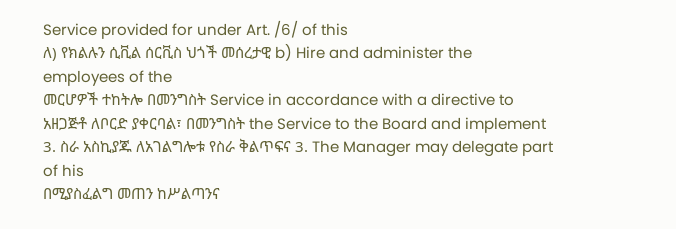Service provided for under Art. /6/ of this
ለ) የክልሉን ሲቪል ሰርቪስ ህጎች መሰረታዊ b) Hire and administer the employees of the
መርሆዎች ተከትሎ በመንግስት Service in accordance with a directive to
አዘጋጅቶ ለቦርድ ያቀርባል፣ በመንግስት the Service to the Board and implement
3. ስራ አስኪያጁ ለአገልግሎቱ የስራ ቅልጥፍና 3. The Manager may delegate part of his
በሚያስፈልግ መጠን ከሥልጣንና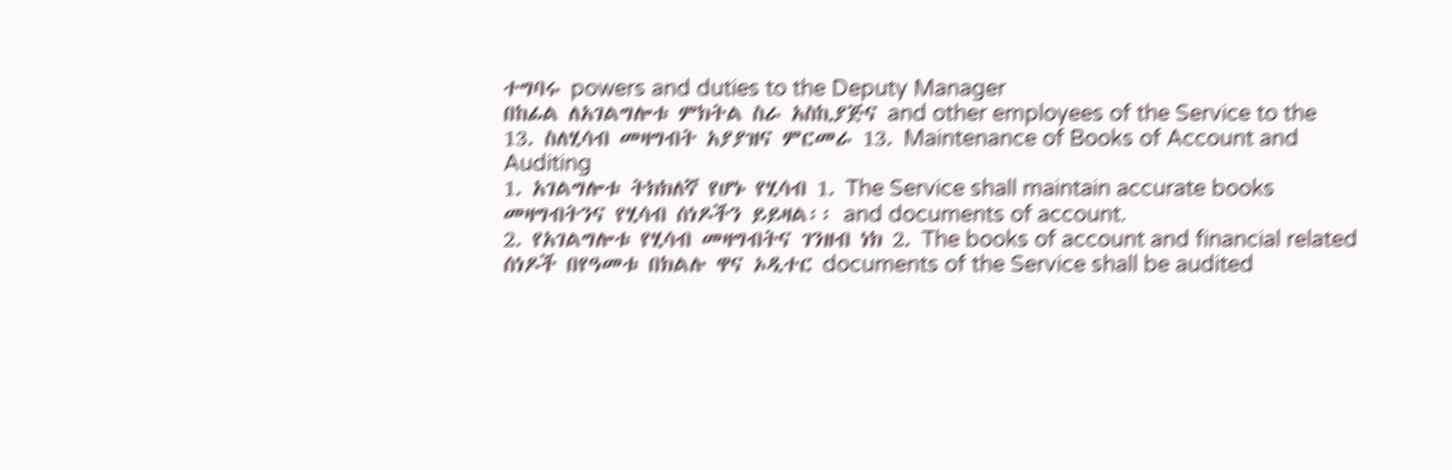ተግባሩ powers and duties to the Deputy Manager
በከፊል ለአገልግሎቱ ምክትል ስራ አስኪያጅና and other employees of the Service to the
13. ስለሂሳብ መዛግብት አያያዝና ምርመራ 13. Maintenance of Books of Account and
Auditing
1. አገልግሎቱ ትክክለኛ የሆኑ የሂሳብ 1. The Service shall maintain accurate books
መዛግብትንና የሂሳብ ሰነዶችን ይይዛል፡፡ and documents of account.
2. የአገልግሎቱ የሂሳብ መዛግብትና ገንዘብ ነክ 2. The books of account and financial related
ሰነዶች በየዓመቱ በክልሉ ዋና ኦዲተር documents of the Service shall be audited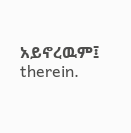አይኖረዉም፤ therein.